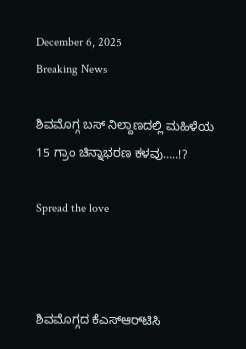December 6, 2025
Breaking News

ಶಿವಮೊಗ್ಗ ಬಸ್ ನಿಲ್ದಾಣದಲ್ಲಿ ಮಹಿಳೆಯ 15 ಗ್ರಾಂ ಚಿನ್ನಾಭರಣ ಕಳವು…..!?

Spread the love



ಶಿವಮೊಗ್ಗದ ಕೆಎಸ್ಆರ್‌ಟಿಸಿ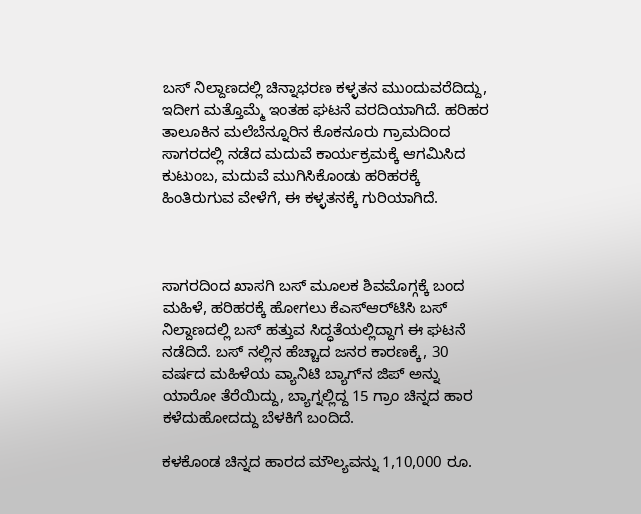ಬಸ್ ನಿಲ್ದಾಣದಲ್ಲಿ ಚಿನ್ನಾಭರಣ ಕಳ್ಳತನ ಮುಂದುವರೆದಿದ್ದು, ಇದೀಗ ಮತ್ತೊಮ್ಮೆ ಇಂತಹ ಘಟನೆ ವರದಿಯಾಗಿದೆ. ಹರಿಹರ ತಾಲೂಕಿನ ಮಲೆಬೆನ್ನೂರಿನ ಕೊಕನೂರು ಗ್ರಾಮದಿಂದ ಸಾಗರದಲ್ಲಿ ನಡೆದ ಮದುವೆ ಕಾರ್ಯಕ್ರಮಕ್ಕೆ ಆಗಮಿಸಿದ ಕುಟುಂಬ, ಮದುವೆ ಮುಗಿಸಿಕೊಂಡು ಹರಿಹರಕ್ಕೆ ಹಿಂತಿರುಗುವ ವೇಳೆಗೆ, ಈ ಕಳ್ಳತನಕ್ಕೆ ಗುರಿಯಾಗಿದೆ.



ಸಾಗರದಿಂದ ಖಾಸಗಿ ಬಸ್ ಮೂಲಕ ಶಿವಮೊಗ್ಗಕ್ಕೆ ಬಂದ ಮಹಿಳೆ, ಹರಿಹರಕ್ಕೆ ಹೋಗಲು ಕೆಎಸ್ಆರ್‌ಟಿಸಿ ಬಸ್ ನಿಲ್ದಾಣದಲ್ಲಿ ಬಸ್ ಹತ್ತುವ ಸಿದ್ಧತೆಯಲ್ಲಿದ್ದಾಗ ಈ ಘಟನೆ ನಡೆದಿದೆ. ಬಸ್ ನಲ್ಲಿನ ಹೆಚ್ಚಾದ ಜನರ ಕಾರಣಕ್ಕೆ, 30 ವರ್ಷದ ಮಹಿಳೆಯ ವ್ಯಾನಿಟಿ ಬ್ಯಾಗ್‌ನ ಜಿಪ್‌ ಅನ್ನು ಯಾರೋ ತೆರೆಯಿದ್ದು, ಬ್ಯಾಗ್ನಲ್ಲಿದ್ದ 15 ಗ್ರಾಂ ಚಿನ್ನದ ಹಾರ ಕಳೆದುಹೋದದ್ದು ಬೆಳಕಿಗೆ ಬಂದಿದೆ.

ಕಳಕೊಂಡ ಚಿನ್ನದ ಹಾರದ ಮೌಲ್ಯವನ್ನು 1,10,000 ರೂ.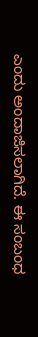ಎಂದು ಅಂದಾಜಿಸಲಾಗಿದೆ. ಈ ಸಂಬಂಧ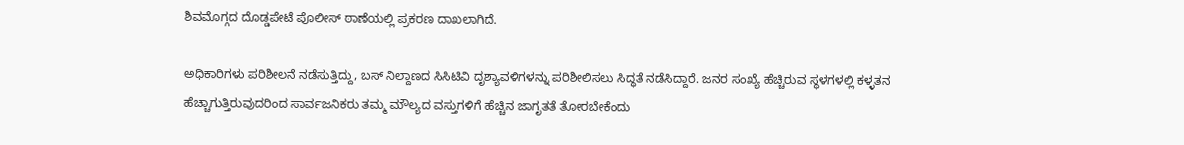ಶಿವಮೊಗ್ಗದ ದೊಡ್ಡಪೇಟೆ ಪೊಲೀಸ್ ಠಾಣೆಯಲ್ಲಿ ಪ್ರಕರಣ ದಾಖಲಾಗಿದೆ.

ಅಧಿಕಾರಿಗಳು ಪರಿಶೀಲನೆ ನಡೆಸುತ್ತಿದ್ದು, ಬಸ್ ನಿಲ್ದಾಣದ ಸಿಸಿಟಿವಿ ದೃಶ್ಯಾವಳಿಗಳನ್ನು ಪರಿಶೀಲಿಸಲು ಸಿದ್ಧತೆ ನಡೆಸಿದ್ದಾರೆ. ಜನರ ಸಂಖ್ಯೆ ಹೆಚ್ಚಿರುವ ಸ್ಥಳಗಳಲ್ಲಿ ಕಳ್ಳತನ ಹೆಚ್ಚಾಗುತ್ತಿರುವುದರಿಂದ ಸಾರ್ವಜನಿಕರು ತಮ್ಮ ಮೌಲ್ಯದ ವಸ್ತುಗಳಿಗೆ ಹೆಚ್ಚಿನ ಜಾಗೃತತೆ ತೋರಬೇಕೆಂದು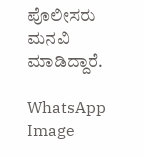ಪೊಲೀಸರು ಮನವಿ ಮಾಡಿದ್ದಾರೆ.

WhatsApp Image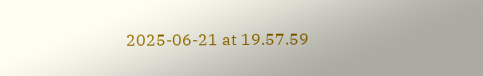2025-06-21 at 19.57.59